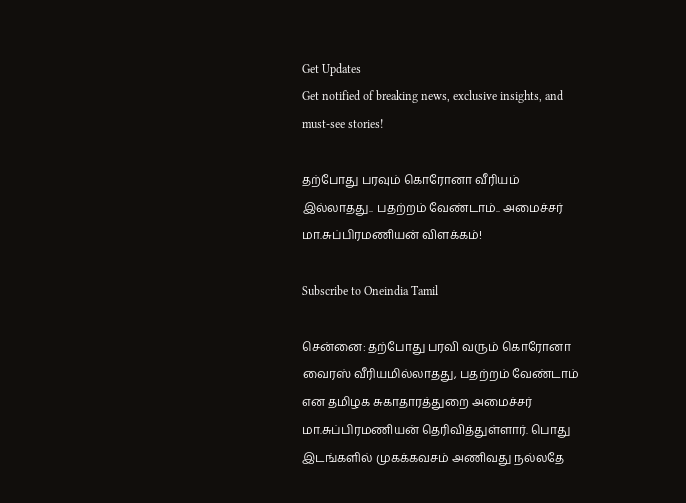Get Updates
Get notified of breaking news, exclusive insights, and must-see stories!

தற்போது பரவும் கொரோனா வீரியம் இல்லாதது.. பதற்றம் வேண்டாம்.. அமைச்சர் மா.சுப்பிரமணியன் விளக்கம்!

Subscribe to Oneindia Tamil

சென்னை: தற்போது பரவி வரும் கொரோனா வைரஸ் வீரியமில்லாதது, பதற்றம் வேண்டாம் என தமிழக சுகாதாரத்துறை அமைச்சர் மா.சுப்பிரமணியன் தெரிவித்துள்ளார். பொது இடங்களில் முகக்கவசம் அணிவது நல்லதே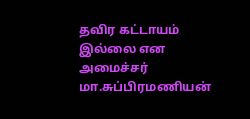தவிர கட்டாயம் இல்லை என அமைச்சர் மா.சுப்பிரமணியன்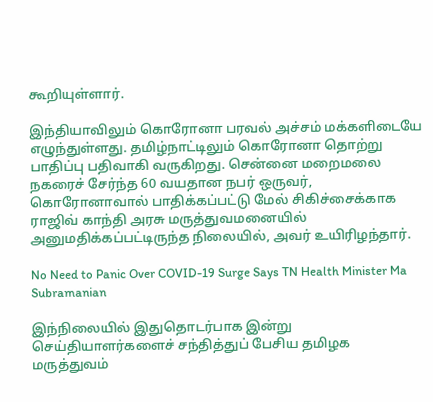கூறியுள்ளார்.

இந்தியாவிலும் கொரோனா பரவல் அச்சம் மக்களிடையே எழுந்துள்ளது. தமிழ்நாட்டிலும் கொரோனா தொற்று பாதிப்பு பதிவாகி வருகிறது. சென்னை மறைமலை நகரைச் சேர்ந்த 60 வயதான நபர் ஒருவர், கொரோனாவால் பாதிக்கப்பட்டு மேல் சிகிச்சைக்காக ராஜிவ் காந்தி அரசு மருத்துவமனையில் அனுமதிக்கப்பட்டிருந்த நிலையில், அவர் உயிரிழந்தார்.

No Need to Panic Over COVID-19 Surge Says TN Health Minister Ma Subramanian

இந்நிலையில் இதுதொடர்பாக இன்று செய்தியாளர்களைச் சந்தித்துப் பேசிய தமிழக மருத்துவம்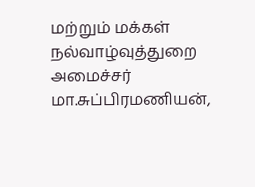மற்றும் மக்கள் நல்வாழ்வுத்துறை அமைச்சர் மா.சுப்பிரமணியன்,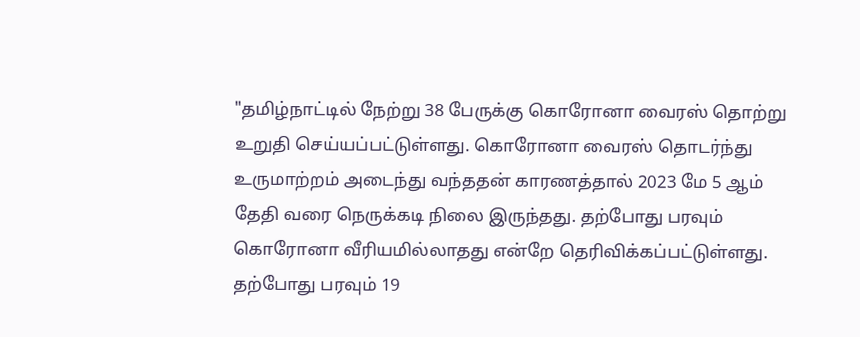"தமிழ்நாட்டில் நேற்று 38 பேருக்கு கொரோனா வைரஸ் தொற்று உறுதி செய்யப்பட்டுள்ளது. கொரோனா வைரஸ் தொடர்ந்து உருமாற்றம் அடைந்து வந்ததன் காரணத்தால் 2023 மே 5 ஆம் தேதி வரை நெருக்கடி நிலை இருந்தது. தற்போது பரவும் கொரோனா வீரியமில்லாதது என்றே தெரிவிக்கப்பட்டுள்ளது. தற்போது பரவும் 19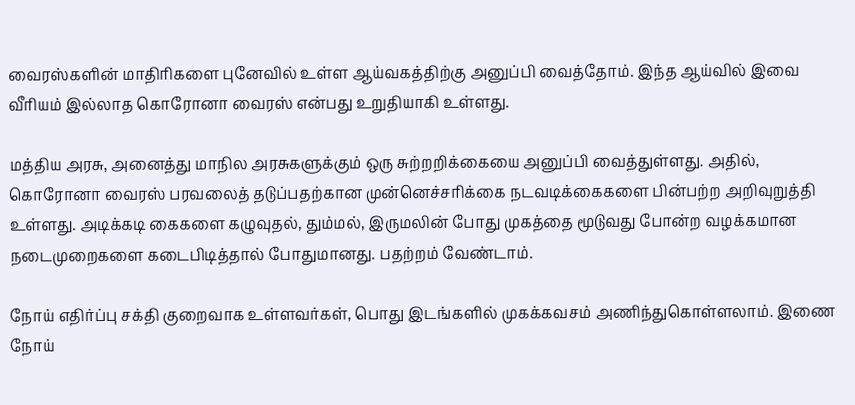வைரஸ்களின் மாதிரிகளை புனேவில் உள்ள ஆய்வகத்திற்கு அனுப்பி வைத்தோம். இந்த ஆய்வில் இவை வீரியம் இல்லாத கொரோனா வைரஸ் என்பது உறுதியாகி உள்ளது.

மத்திய அரசு, அனைத்து மாநில அரசுகளுக்கும் ஒரு சுற்றறிக்கையை அனுப்பி வைத்துள்ளது. அதில், கொரோனா வைரஸ் பரவலைத் தடுப்பதற்கான முன்னெச்சரிக்கை நடவடிக்கைகளை பின்பற்ற அறிவுறுத்தி உள்ளது. அடிக்கடி கைகளை கழுவுதல், தும்மல், இருமலின் போது முகத்தை மூடுவது போன்ற வழக்கமான நடைமுறைகளை கடைபிடித்தால் போதுமானது. பதற்றம் வேண்டாம்.

நோய் எதிர்ப்பு சக்தி குறைவாக உள்ளவர்கள், பொது இடங்களில் முகக்கவசம் அணிந்துகொள்ளலாம். இணை நோய்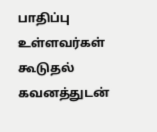பாதிப்பு உள்ளவர்கள் கூடுதல் கவனத்துடன்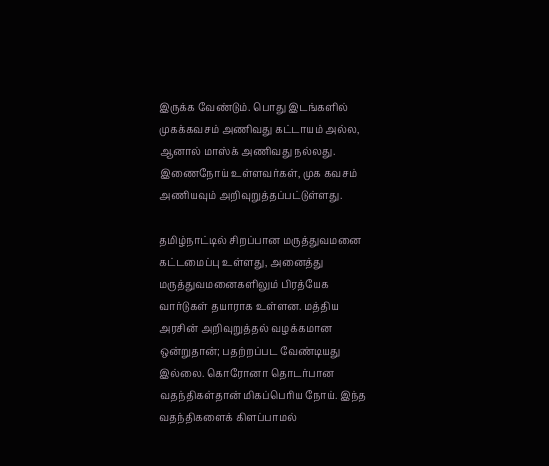இருக்க வேண்டும். பொது இடங்களில் முகக்கவசம் அணிவது கட்டாயம் அல்ல, ஆனால் மாஸ்க் அணிவது நல்லது. இணைநோய் உள்ளவர்கள், முக கவசம் அணியவும் அறிவுறுத்தப்பட்டுள்ளது.

தமிழ்நாட்டில் சிறப்பான மருத்துவமனை கட்டமைப்பு உள்ளது, அனைத்து மருத்துவமனைகளிலும் பிரத்யேக வார்டுகள் தயாராக உள்ளன. மத்திய அரசின் அறிவுறுத்தல் வழக்கமான ஒன்றுதான்; பதற்றப்பட வேண்டியது இல்லை. கொரோனா தொடர்பான வதந்திகள்தான் மிகப்பெரிய நோய். இந்த வதந்திகளைக் கிளப்பாமல்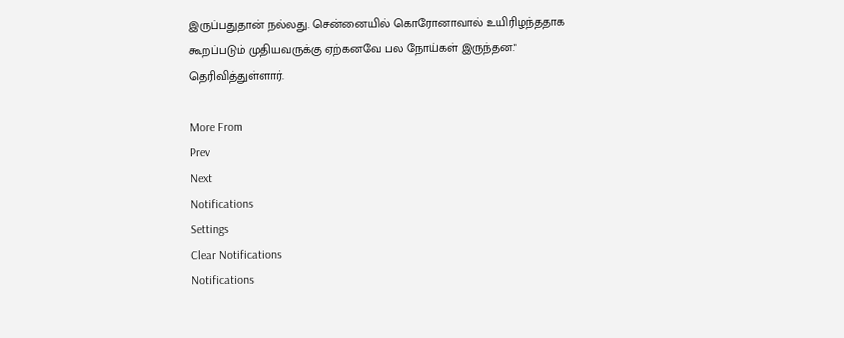இருப்பதுதான் நல்லது. சென்னையில் கொரோனாவால் உயிரிழந்ததாக கூறப்படும் முதியவருக்கு ஏற்கனவே பல நோய்கள் இருந்தன." தெரிவித்துள்ளார்.

More From
Prev
Next
Notifications
Settings
Clear Notifications
Notifications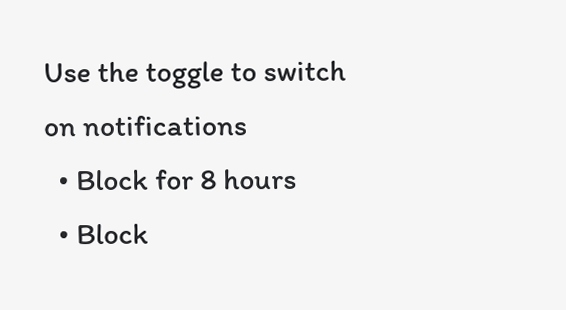Use the toggle to switch on notifications
  • Block for 8 hours
  • Block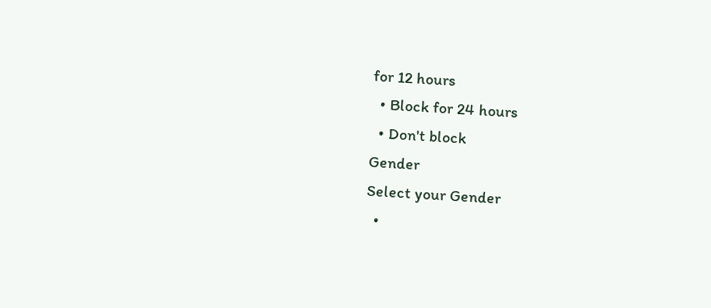for 12 hours
  • Block for 24 hours
  • Don't block
Gender
Select your Gender
  •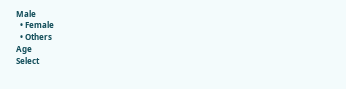Male
  • Female
  • Others
Age
Select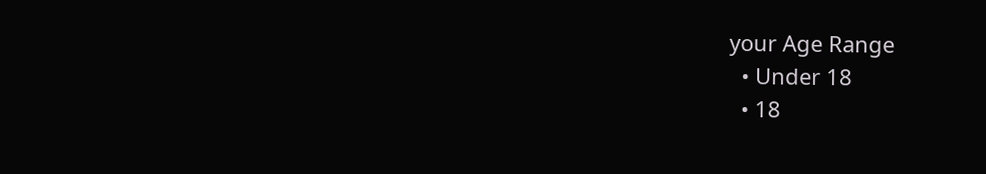your Age Range
  • Under 18
  • 18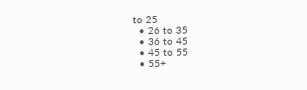to 25
  • 26 to 35
  • 36 to 45
  • 45 to 55
  • 55+